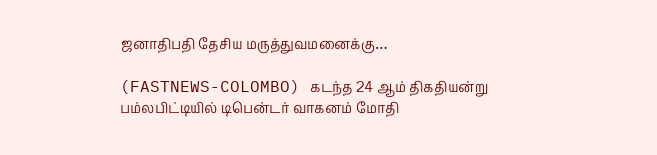ஜனாதிபதி தேசிய மருத்துவமனைக்கு…

(FASTNEWS-COLOMBO) கடந்த 24 ஆம் திகதியன்று பம்லபிட்டியில் டிபென்டர் வாகனம் மோதி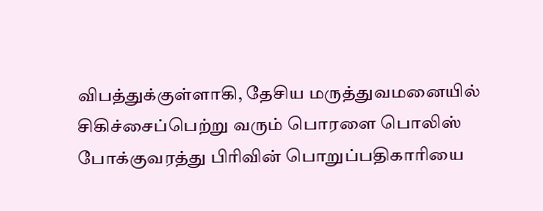விபத்துக்குள்ளாகி, தேசிய மருத்துவமனையில் சிகிச்சைப்பெற்று வரும் பொரளை பொலிஸ் போக்குவரத்து பிரிவின் பொறுப்பதிகாரியை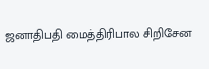ஜனாதிபதி மைத்திரிபால சிறிசேன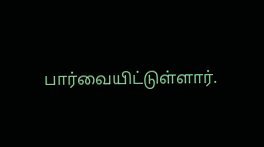பார்வையிட்டுள்ளார்.